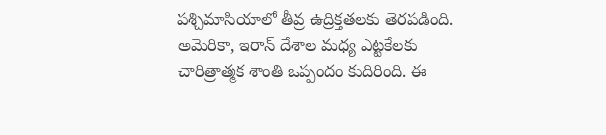పశ్చిమాసియాలో తీవ్ర ఉద్రిక్తతలకు తెరపడింది. అమెరికా, ఇరాన్ దేశాల మధ్య ఎట్టకేలకు చారిత్రాత్మక శాంతి ఒప్పందం కుదిరింది. ఈ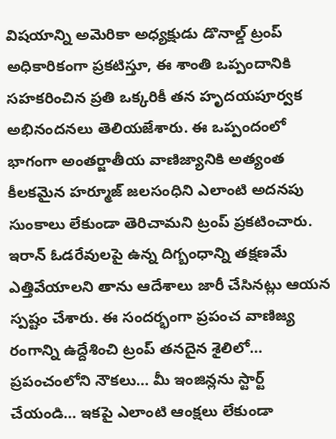విషయాన్ని అమెరికా అధ్యక్షుడు డొనాల్డ్ ట్రంప్ అధికారికంగా ప్రకటిస్తూ, ఈ శాంతి ఒప్పందానికి సహకరించిన ప్రతి ఒక్కరికీ తన హృదయపూర్వక అభినందనలు తెలియజేశారు. ఈ ఒప్పందంలో భాగంగా అంతర్జాతీయ వాణిజ్యానికి అత్యంత కీలకమైన హర్మూజ్ జలసంధిని ఎలాంటి అదనపు సుంకాలు లేకుండా తెరిచామని ట్రంప్ ప్రకటించారు. ఇరాన్ ఓడరేవులపై ఉన్న దిగ్బంధాన్ని తక్షణమే ఎత్తివేయాలని తాను ఆదేశాలు జారీ చేసినట్లు ఆయన స్పష్టం చేశారు. ఈ సందర్భంగా ప్రపంచ వాణిజ్య రంగాన్ని ఉద్దేశించి ట్రంప్ తనదైన శైలిలో… ప్రపంచంలోని నౌకలు… మీ ఇంజిన్లను స్టార్ట్ చేయండి… ఇకపై ఎలాంటి ఆంక్షలు లేకుండా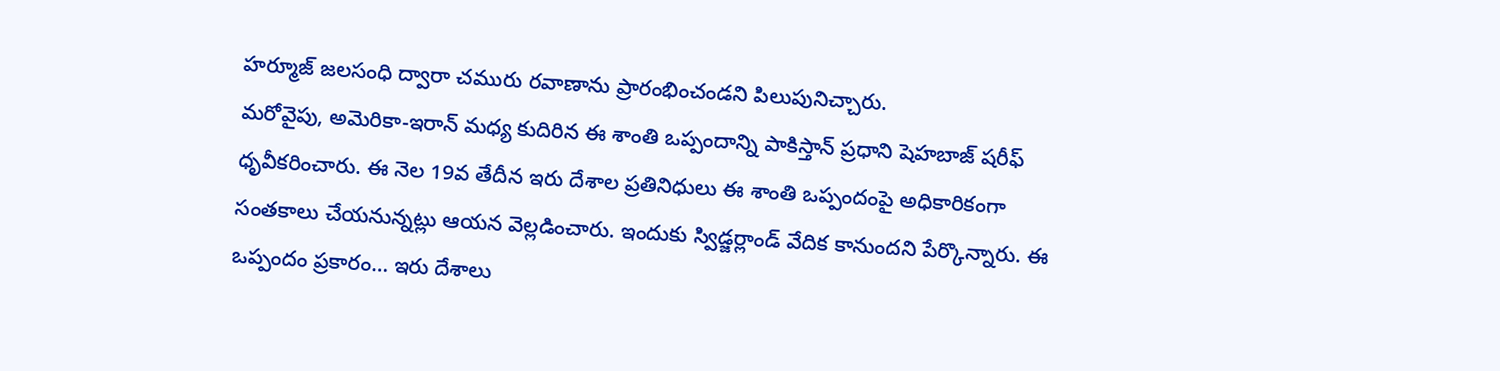హర్మూజ్ జలసంధి ద్వారా చమురు రవాణాను ప్రారంభించండని పిలుపునిచ్చారు.
మరోవైపు, అమెరికా-ఇరాన్ మధ్య కుదిరిన ఈ శాంతి ఒప్పందాన్ని పాకిస్తాన్ ప్రధాని షెహబాజ్ షరీఫ్ ధృవీకరించారు. ఈ నెల 19వ తేదీన ఇరు దేశాల ప్రతినిధులు ఈ శాంతి ఒప్పందంపై అధికారికంగా సంతకాలు చేయనున్నట్లు ఆయన వెల్లడించారు. ఇందుకు స్విడ్జర్లాండ్ వేదిక కానుందని పేర్కొన్నారు. ఈ ఒప్పందం ప్రకారం… ఇరు దేశాలు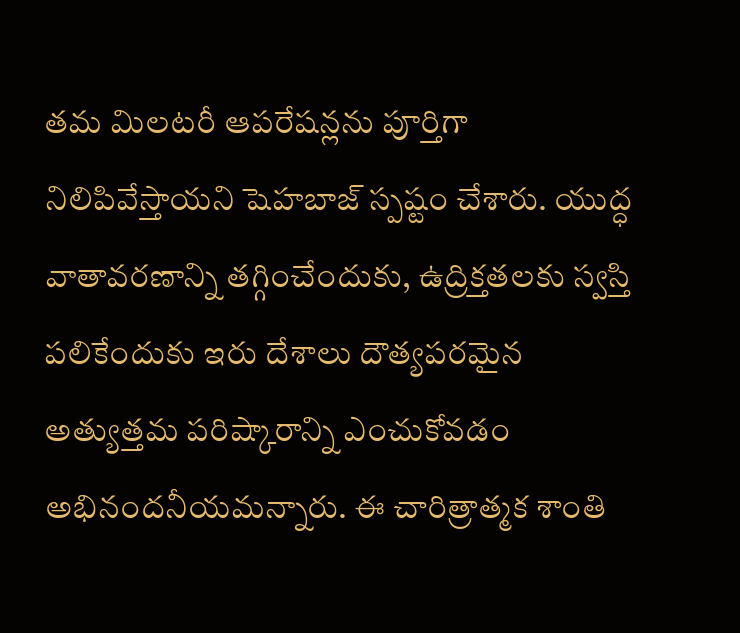తమ మిలటరీ ఆపరేషన్లను పూర్తిగా నిలిపివేస్తాయని షెహబాజ్ స్పష్టం చేశారు. యుద్ధ వాతావరణాన్ని తగ్గించేందుకు, ఉద్రిక్తతలకు స్వస్తి పలికేందుకు ఇరు దేశాలు దౌత్యపరమైన అత్యుత్తమ పరిష్కారాన్ని ఎంచుకోవడం అభినందనీయమన్నారు. ఈ చారిత్రాత్మక శాంతి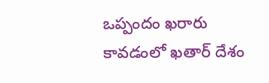ఒప్పందం ఖరారు కావడంలో ఖతార్ దేశం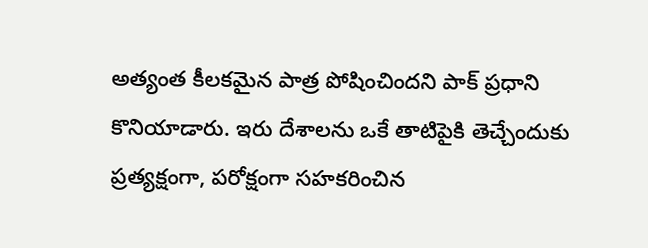అత్యంత కీలకమైన పాత్ర పోషించిందని పాక్ ప్రధాని కొనియాడారు. ఇరు దేశాలను ఒకే తాటిపైకి తెచ్చేందుకు ప్రత్యక్షంగా, పరోక్షంగా సహకరించిన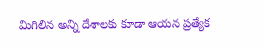మిగిలిన అన్ని దేశాలకు కూడా ఆయన ప్రత్యేక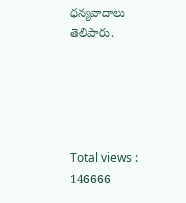ధన్యవాదాలు తెలిపారు.





Total views : 146666